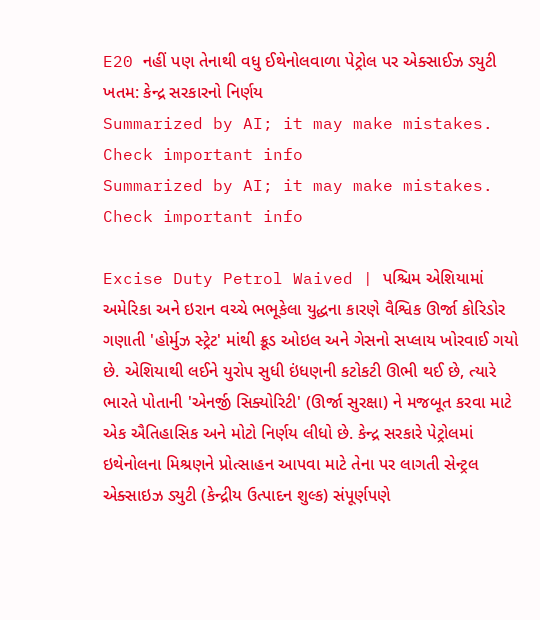E20 નહીં પણ તેનાથી વધુ ઈથેનોલવાળા પેટ્રોલ પર એક્સાઈઝ ડ્યુટી ખતમ: કેન્દ્ર સરકારનો નિર્ણય
Summarized by AI; it may make mistakes. Check important info
Summarized by AI; it may make mistakes. Check important info

Excise Duty Petrol Waived | પશ્ચિમ એશિયામાં અમેરિકા અને ઇરાન વચ્ચે ભભૂકેલા યુદ્ધના કારણે વૈશ્વિક ઊર્જા કોરિડોર ગણાતી 'હોર્મુઝ સ્ટ્રેટ' માંથી ક્રૂડ ઓઇલ અને ગેસનો સપ્લાય ખોરવાઈ ગયો છે. એશિયાથી લઈને યુરોપ સુધી ઇંધણની કટોકટી ઊભી થઈ છે, ત્યારે ભારતે પોતાની 'એનર્જી સિક્યોરિટી' (ઊર્જા સુરક્ષા) ને મજબૂત કરવા માટે એક ઐતિહાસિક અને મોટો નિર્ણય લીધો છે. કેન્દ્ર સરકારે પેટ્રોલમાં ઇથેનોલના મિશ્રણને પ્રોત્સાહન આપવા માટે તેના પર લાગતી સેન્ટ્રલ એક્સાઇઝ ડ્યુટી (કેન્દ્રીય ઉત્પાદન શુલ્ક) સંપૂર્ણપણે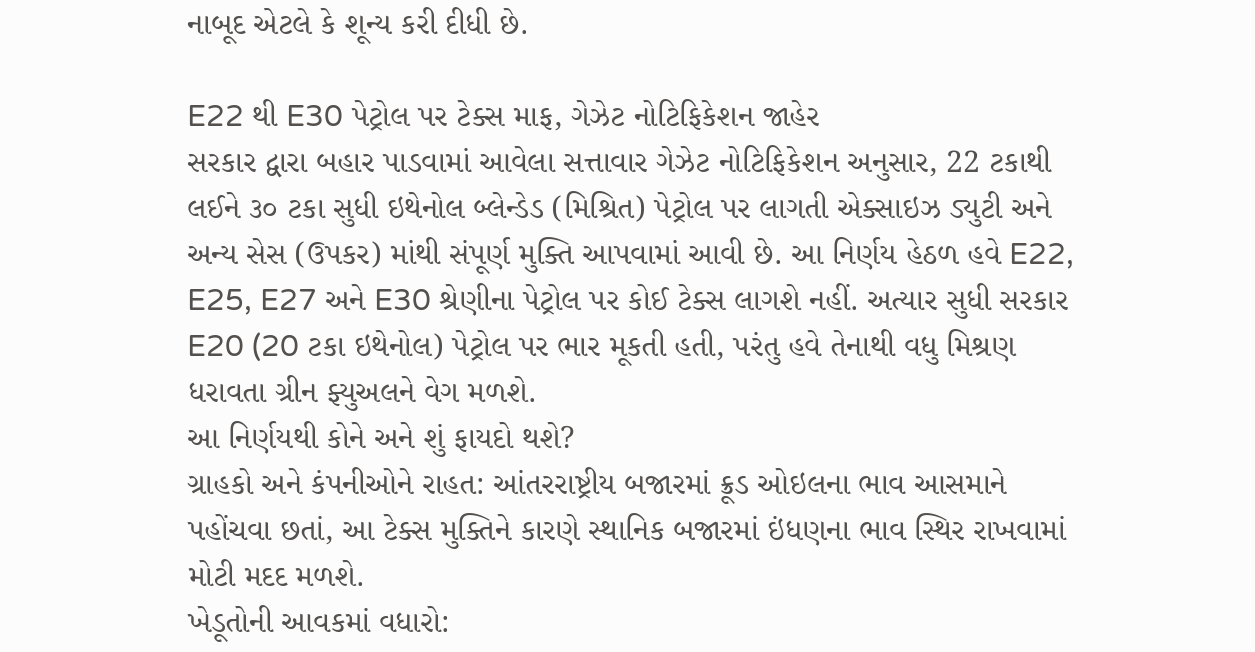નાબૂદ એટલે કે શૂન્ય કરી દીધી છે.

E22 થી E30 પેટ્રોલ પર ટેક્સ માફ, ગેઝેટ નોટિફિકેશન જાહેર
સરકાર દ્વારા બહાર પાડવામાં આવેલા સત્તાવાર ગેઝેટ નોટિફિકેશન અનુસાર, 22 ટકાથી લઈને ૩૦ ટકા સુધી ઇથેનોલ બ્લેન્ડેડ (મિશ્રિત) પેટ્રોલ પર લાગતી એક્સાઇઝ ડ્યુટી અને અન્ય સેસ (ઉપકર) માંથી સંપૂર્ણ મુક્તિ આપવામાં આવી છે. આ નિર્ણય હેઠળ હવે E22, E25, E27 અને E30 શ્રેણીના પેટ્રોલ પર કોઈ ટેક્સ લાગશે નહીં. અત્યાર સુધી સરકાર E20 (20 ટકા ઇથેનોલ) પેટ્રોલ પર ભાર મૂકતી હતી, પરંતુ હવે તેનાથી વધુ મિશ્રણ ધરાવતા ગ્રીન ફ્યુઅલને વેગ મળશે.
આ નિર્ણયથી કોને અને શું ફાયદો થશે?
ગ્રાહકો અને કંપનીઓને રાહત: આંતરરાષ્ટ્રીય બજારમાં ક્રૂડ ઓઇલના ભાવ આસમાને પહોંચવા છતાં, આ ટેક્સ મુક્તિને કારણે સ્થાનિક બજારમાં ઇંધણના ભાવ સ્થિર રાખવામાં મોટી મદદ મળશે.
ખેડૂતોની આવકમાં વધારો: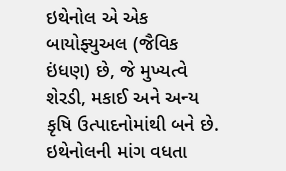ઇથેનોલ એ એક બાયોફ્યુઅલ (જૈવિક ઇંધણ) છે, જે મુખ્યત્વે શેરડી, મકાઈ અને અન્ય કૃષિ ઉત્પાદનોમાંથી બને છે. ઇથેનોલની માંગ વધતા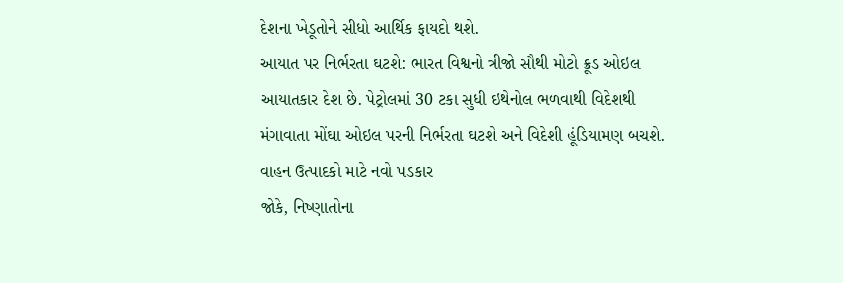દેશના ખેડૂતોને સીધો આર્થિક ફાયદો થશે.
આયાત પર નિર્ભરતા ઘટશે: ભારત વિશ્વનો ત્રીજો સૌથી મોટો ક્રૂડ ઓઇલ આયાતકાર દેશ છે. પેટ્રોલમાં 30 ટકા સુધી ઇથેનોલ ભળવાથી વિદેશથી મંગાવાતા મોંઘા ઓઇલ પરની નિર્ભરતા ઘટશે અને વિદેશી હૂંડિયામણ બચશે.
વાહન ઉત્પાદકો માટે નવો પડકાર
જોકે, નિષ્ણાતોના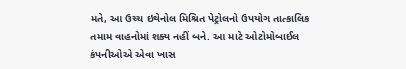મતે, આ ઉચ્ચ ઇથેનોલ મિશ્રિત પેટ્રોલનો ઉપયોગ તાત્કાલિક તમામ વાહનોમાં શક્ય નહીં બને. આ માટે ઓટોમોબાઈલ કંપનીઓએ એવા ખાસ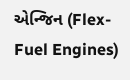એન્જિન (Flex-Fuel Engines)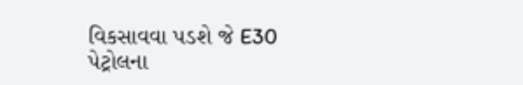વિકસાવવા પડશે જે E30 પેટ્રોલના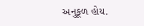અનુકૂળ હોય.